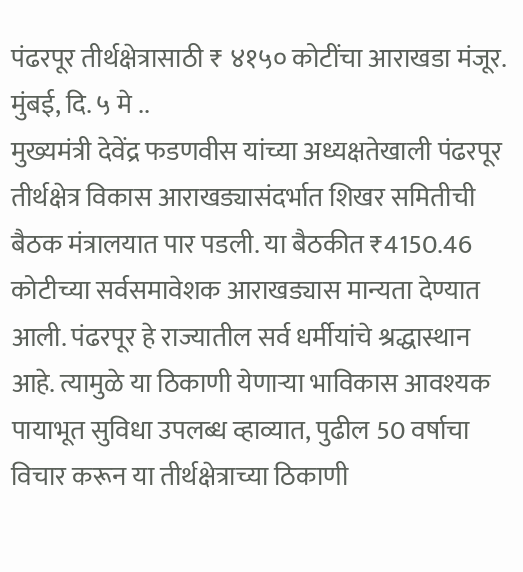पंढरपूर तीर्थक्षेत्रासाठी ₹ ४१५० कोटींचा आराखडा मंजूर.
मुंबई, दि. ५ मे ..
मुख्यमंत्री देवेंद्र फडणवीस यांच्या अध्यक्षतेखाली पंढरपूर तीर्थक्षेत्र विकास आराखड्यासंदर्भात शिखर समितीची बैठक मंत्रालयात पार पडली. या बैठकीत ₹4150.46 कोटीच्या सर्वसमावेशक आराखड्यास मान्यता देण्यात आली. पंढरपूर हे राज्यातील सर्व धर्मीयांचे श्रद्धास्थान आहे. त्यामुळे या ठिकाणी येणाऱ्या भाविकास आवश्यक पायाभूत सुविधा उपलब्ध व्हाव्यात, पुढील 50 वर्षाचा विचार करून या तीर्थक्षेत्राच्या ठिकाणी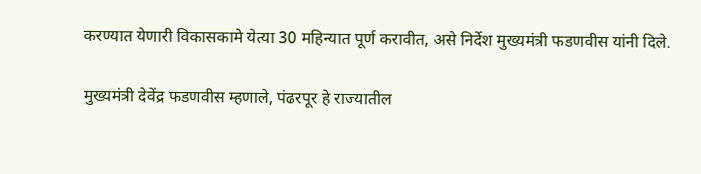करण्यात येणारी विकासकामे येत्या 30 महिन्यात पूर्ण करावीत, असे निर्देश मुख्यमंत्री फडणवीस यांनी दिले.

मुख्यमंत्री देवेंद्र फडणवीस म्हणाले, पंढरपूर हे राज्यातील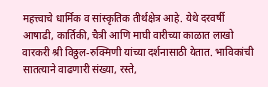महत्त्वाचे धार्मिक व सांस्कृतिक तीर्थक्षेत्र आहे. येथे दरवर्षी आषाढी, कार्तिकी, चैत्री आणि माघी वारीच्या काळात लाखो वारकरी श्री विठ्ठल-रुक्मिणी यांच्या दर्शनासाठी येतात. भाविकांची सातत्याने वाढणारी संख्या, रस्ते,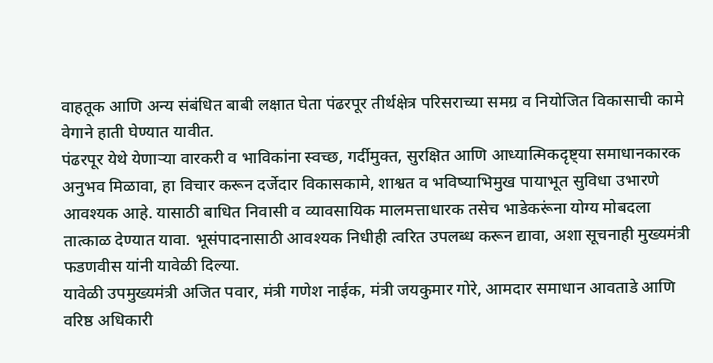वाहतूक आणि अन्य संबंधित बाबी लक्षात घेता पंढरपूर तीर्थक्षेत्र परिसराच्या समग्र व नियोजित विकासाची कामे वेगाने हाती घेण्यात यावीत.
पंढरपूर येथे येणाऱ्या वारकरी व भाविकांना स्वच्छ, गर्दीमुक्त, सुरक्षित आणि आध्यात्मिकदृष्ट्या समाधानकारक अनुभव मिळावा, हा विचार करून दर्जेदार विकासकामे, शाश्वत व भविष्याभिमुख पायाभूत सुविधा उभारणे आवश्यक आहे. यासाठी बाधित निवासी व व्यावसायिक मालमत्ताधारक तसेच भाडेकरूंना योग्य मोबदला तात्काळ देण्यात यावा. भूसंपादनासाठी आवश्यक निधीही त्वरित उपलब्ध करून द्यावा, अशा सूचनाही मुख्यमंत्री फडणवीस यांनी यावेळी दिल्या.
यावेळी उपमुख्यमंत्री अजित पवार, मंत्री गणेश नाईक, मंत्री जयकुमार गोरे, आमदार समाधान आवताडे आणि वरिष्ठ अधिकारी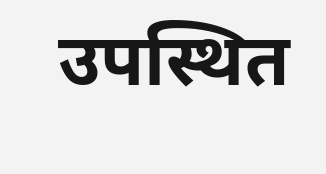उपस्थित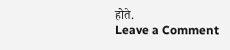होते.
Leave a Comment